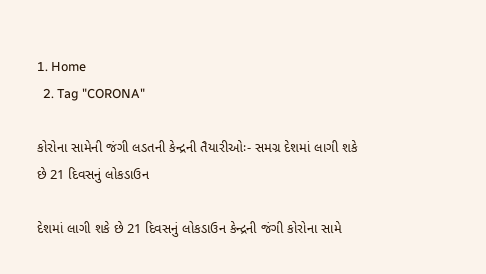1. Home
  2. Tag "CORONA"

કોરોના સામેની જંગી લડતની કેન્દ્રની તૈયારીઓઃ- સમગ્ર દેશમાં લાગી શકે છે 21 દિવસનું લોકડાઉન

દેશમાં લાગી શકે છે 21 દિવસનું લોકડાઉન કેન્દ્રની જંગી કોરોના સામે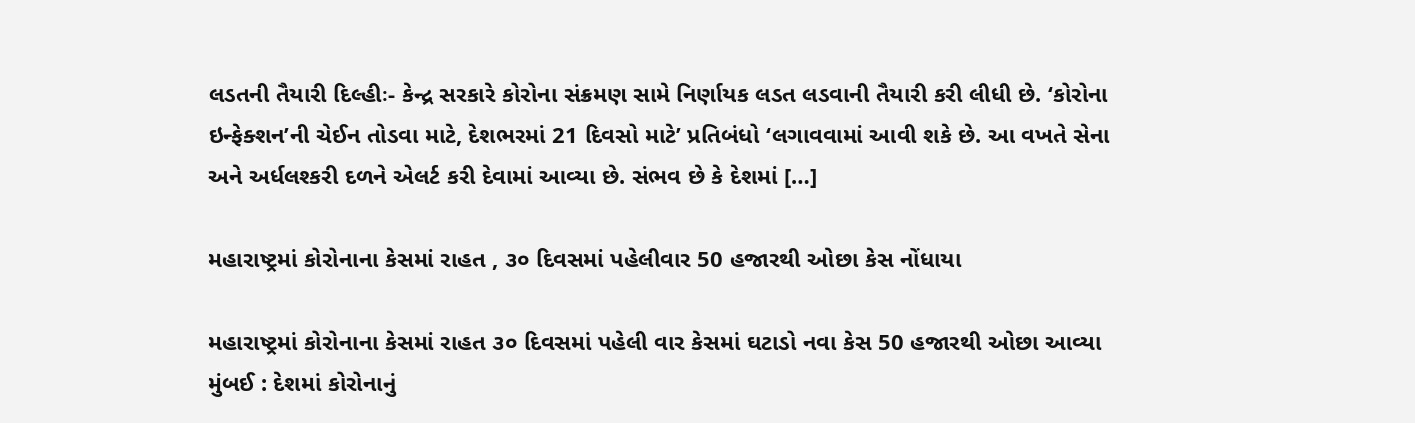લડતની તૈયારી દિલ્હીઃ- કેન્દ્ર સરકારે કોરોના સંક્રમણ સામે નિર્ણાયક લડત લડવાની તૈયારી કરી લીધી છે. ‘કોરોના ઇન્ફેક્શન’ની ચેઈન તોડવા માટે, દેશભરમાં 21 દિવસો માટે’ પ્રતિબંધો ‘લગાવવામાં આવી શકે છે. આ વખતે સેના અને અર્ધલશ્કરી દળને એલર્ટ કરી દેવામાં આવ્યા છે. સંભવ છે કે દેશમાં […]

મહારાષ્ટ્રમાં કોરોનાના કેસમાં રાહત , ૩૦ દિવસમાં પહેલીવાર 50 હજારથી ઓછા કેસ નોંધાયા

મહારાષ્ટ્રમાં કોરોનાના કેસમાં રાહત ૩૦ દિવસમાં પહેલી વાર કેસમાં ઘટાડો નવા કેસ 50 હજારથી ઓછા આવ્યા મુંબઈ : દેશમાં કોરોનાનું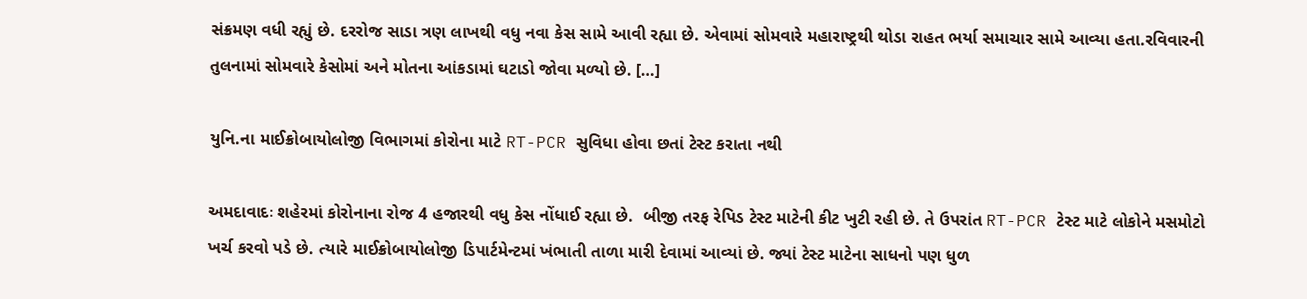સંક્રમણ વધી રહ્યું છે. દરરોજ સાડા ત્રણ લાખથી વધુ નવા કેસ સામે આવી રહ્યા છે. એવામાં સોમવારે મહારાષ્ટ્રથી થોડા રાહત ભર્યા સમાચાર સામે આવ્યા હતા.રવિવારની તુલનામાં સોમવારે કેસોમાં અને મોતના આંકડામાં ઘટાડો જોવા મળ્યો છે. […]

યુનિ.ના માઈક્રોબાયોલોજી વિભાગમાં કોરોના માટે RT-PCR સુવિધા હોવા છતાં ટેસ્ટ કરાતા નથી

અમદાવાદઃ શહેરમાં કોરોનાના રોજ 4 હજારથી વધુ કેસ નોંધાઈ રહ્યા છે.  બીજી તરફ રેપિડ ટેસ્ટ માટેની કીટ ખુટી રહી છે. તે ઉપરાંત RT-PCR ટેસ્ટ માટે લોકોને મસમોટો ખર્ચ કરવો પડે છે. ત્યારે માઈક્રોબાયોલોજી ડિપાર્ટમેન્ટમાં ખંભાતી તાળા મારી દેવામાં આવ્યાં છે. જ્યાં ટેસ્ટ માટેના સાધનો પણ ધુળ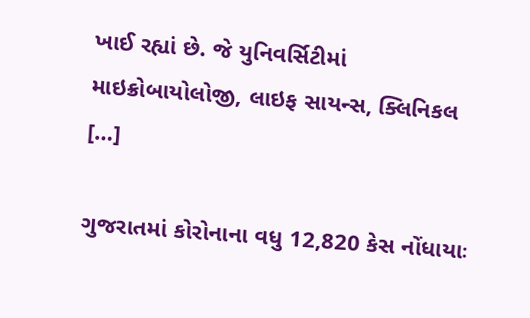ખાઈ રહ્યાં છે. જે યુનિવર્સિટીમાં માઇક્રોબાયોલોજી, લાઇફ સાયન્સ, ક્લિનિકલ […]

ગુજરાતમાં કોરોનાના વધુ 12,820 કેસ નોંધાયાઃ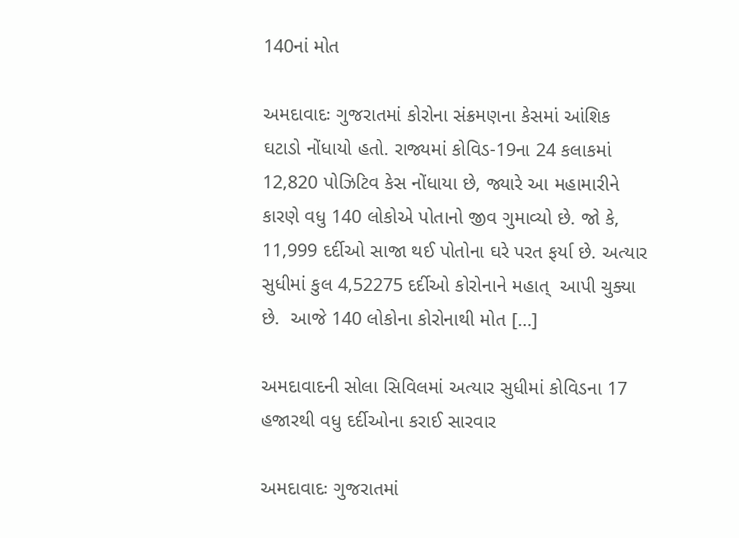140નાં મોત

અમદાવાદઃ ગુજરાતમાં કોરોના સંક્રમણના કેસમાં આંશિક ઘટાડો નોંધાયો હતો. રાજ્યમાં કોવિડ-19ના 24 કલાકમાં 12,820 પોઝિટિવ કેસ નોંધાયા છે, જ્યારે આ મહામારીને કારણે વધુ 140 લોકોએ પોતાનો જીવ ગુમાવ્યો છે. જો કે, 11,999 દર્દીઓ સાજા થઈ પોતોના ઘરે પરત ફર્યા છે. અત્યાર સુધીમાં કુલ 4,52275 દર્દીઓ કોરોનાને મહાત્  આપી ચુક્યા છે.  આજે 140 લોકોના કોરોનાથી મોત […]

અમદાવાદની સોલા સિવિલમાં અત્યાર સુધીમાં કોવિડના 17 હજારથી વધુ દર્દીઓના કરાઈ સારવાર

અમદાવાદઃ ગુજરાતમાં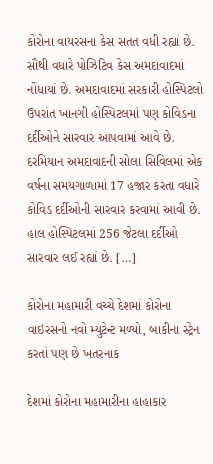કોરોના વાયરસના કેસ સતત વધી રહ્યાં છે. સૌથી વધારે પોઝિટિવ કેસ અમદાવાદમાં નોંધાયાં છે. અમદાવાદમાં સરકારી હોસ્પિટલો ઉપરાંત ખાનગી હોસ્પિટલમાં પણ કોવિડના દર્દીઓને સારવાર આપવામાં આવે છે. દરમિયાન અમદાવાદની સોલા સિવિલમાં એક વર્ષના સમયગાળામાં 17 હજાર કરતા વધારે કોવિડ દર્દીઓની સારવાર કરવામાં આવી છે. હાલ હોસ્પિટલમાં 256 જેટલા દર્દીઓ સારવાર લઈ રહ્યાં છે. […]

કોરોના મહામારી વચ્ચે દેશમાં કોરોના વાઇરસનો નવો મ્યુટેન્ટ મળ્યો, બાકીના સ્ટ્રેન કરતાં પણ છે ખતરનાક

દેશમાં કોરોના મહામારીના હાહાકાર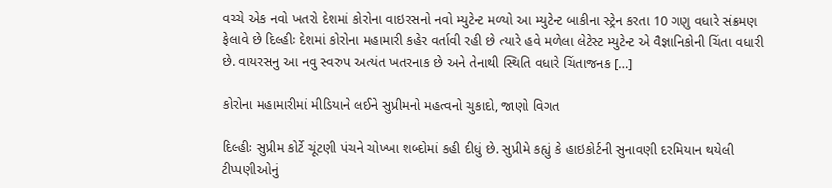વચ્ચે એક નવો ખતરો દેશમાં કોરોના વાઇરસનો નવો મ્યુટેન્ટ મળ્યો આ મ્યુટેન્ટ બાકીના સ્ટ્રેન કરતા 10 ગણુ વધારે સંક્રમણ ફેલાવે છે દિલ્હીઃ દેશમાં કોરોના મહામારી કહેર વર્તાવી રહી છે ત્યારે હવે મળેલા લેટેસ્ટ મ્યુટેન્ટ એ વૈજ્ઞાનિકોની ચિંતા વધારી છે. વાયરસનુ આ નવુ સ્વરુપ અત્યંત ખતરનાક છે અને તેનાથી સ્થિતિ વધારે ચિંતાજનક […]

કોરોના મહામારીમાં મીડિયાને લઈને સુપ્રીમનો મહત્વનો ચુકાદો, જાણો વિગત

દિલ્હીઃ સુપ્રીમ કોર્ટે ચૂંટણી પંચને ચોખ્ખા શબ્દોમાં કહી દીધું છે. સુપ્રીમે કહ્યું કે હાઇકોર્ટની સુનાવણી દરમિયાન થયેલી ટીપ્પણીઓનું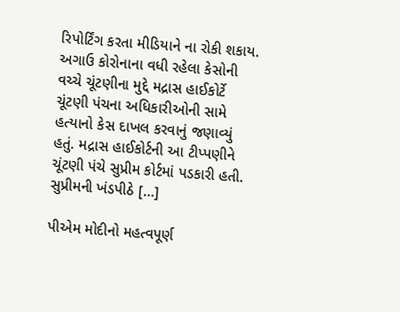રિપોર્ટિંગ કરતા મીડિયાને ના રોકી શકાય. અગાઉ કોરોનાના વધી રહેલા કેસોની વચ્ચે ચૂંટણીના મુદ્દે મદ્રાસ હાઈકોર્ટે ચૂંટણી પંચના અધિકારીઓની સામે હત્યાનો કેસ દાખલ કરવાનું જણાવ્યું હતું. મદ્રાસ હાઈકોર્ટની આ ટીપ્પણીને ચૂંટણી પંચે સુપ્રીમ કોર્ટમાં પડકારી હતી. સુપ્રીમની ખંડપીઠે […]

પીએમ મોદીનો મહત્વપૂર્ણ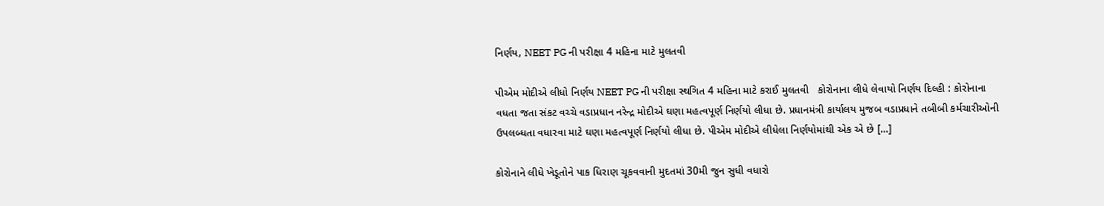નિર્ણય, NEET PG ની પરીક્ષા 4 મહિના માટે મુલતવી

પીએમ મોદીએ લીધો નિર્ણય NEET PG ની પરીક્ષા સ્થગિત 4 મહિના માટે કરાઈ મુલતવી   કોરોનાના લીધે લેવાયો નિર્ણય દિલ્હી : કોરોનાના વધતા જતા સંકટ વચ્ચે વડાપ્રધાન નરેન્દ્ર મોદીએ ઘણા મહત્વપૂર્ણ નિર્ણયો લીધા છે. પ્રધાનમંત્રી કાર્યાલય મુજબ વડાપ્રધાને તબીબી કર્મચારીઓની ઉપલબ્ધતા વધારવા માટે ઘણા મહત્વપૂર્ણ નિર્ણયો લીધા છે. પીએમ મોદીએ લીધેલા નિર્ણયોમાંથી એક એ છે […]

કોરોનાને લીધે ખેડૂતોને પાક ધિરાણ ચૂકવવાની મુદતમાં 30મી જુન સુધી વધારો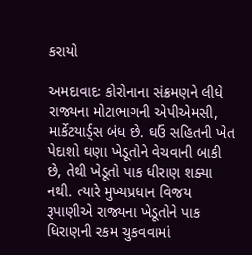કરાયો

અમદાવાદઃ કોરોનાના સંક્રમણને લીધે રાજ્યના મોટાભાગની એપીએમસી, માર્કેટયાર્ડ્સ બંધ છે. ઘઉં સહિતની ખેત પેદાશો ઘણા ખેડૂતોને વેચવાની બાકી છે, તેથી ખેડૂતો પાક ધીરાણ શક્યા નથી. ત્યારે મુખ્યપ્રધાન વિજય રૂપાણીએ રાજ્યના ખેડૂતોને પાક ધિરાણની રકમ ચુકવવામાં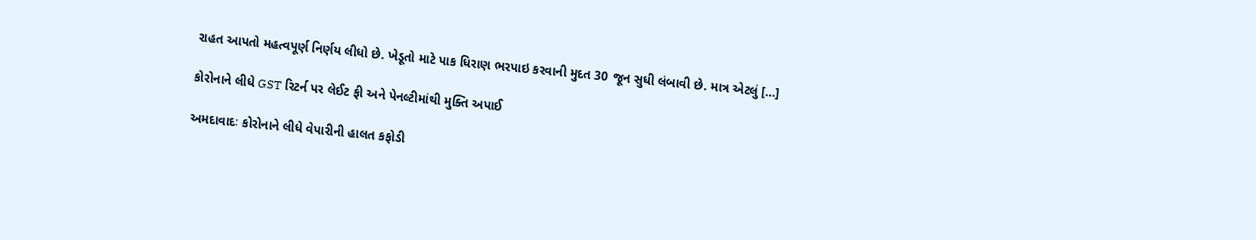રાહત આપતો મહત્વપૂર્ણ નિર્ણય લીધો છે. ખેડૂતો માટે પાક ધિરાણ ભરપાઇ કરવાની મુદત 30 જૂન સુધી લંબાવી છે. માત્ર એટલું […]

કોરોનાને લીધે GST રિટર્ન પર લેઈટ ફી અને પેનલ્ટીમાંથી મુક્તિ અપાઈ

અમદાવાદઃ કોરોનાને લીધે વેપારીની હાલત કફોડી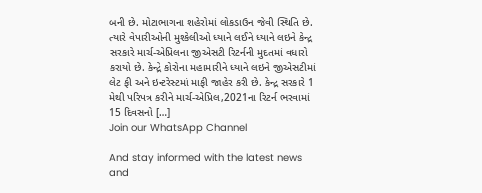બની છે. મોટાભાગના શહેરોમાં લોકડાઉન જેવી સ્થિતિ છે. ત્યારે વેપારીઓની મુશ્કેલીઓ ધ્યાને લઈને ધ્યાને લઇને કેન્દ્ર સરકારે માર્ચ-એપ્રિલના જીએસટી રિટર્નની મુદતમાં વધારો કરાયો છે. કેન્દ્રે કોરોના મહામારીને ધ્યાને લઇને જીએસટીમાં લેટ ફી અને ઇન્ટરેસ્ટમાં માફી જાહેર કરી છે. કેન્દ્ર સરકારે 1 મેથી પરિપત્ર કરીને માર્ચ-એપ્રિલ,2021ના રિટર્ન ભરવામાં 15 દિવસનો […]
Join our WhatsApp Channel

And stay informed with the latest news and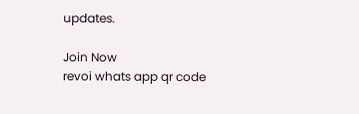updates.

Join Now
revoi whats app qr code